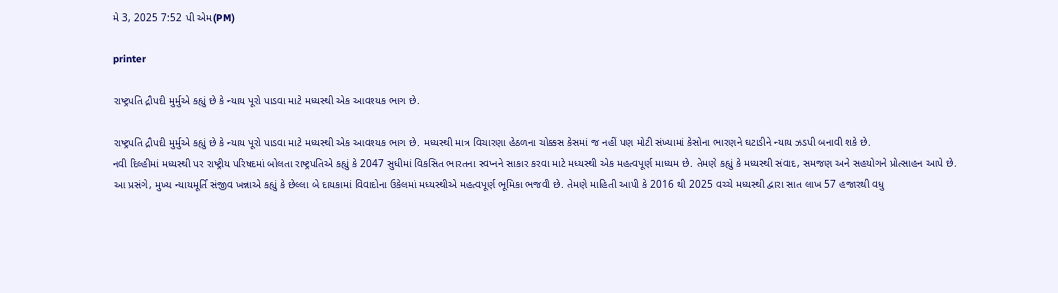મે 3, 2025 7:52 પી એમ(PM)

printer

રાષ્ટ્રપતિ દ્રૌપદી મુર્મુએ કહ્યું છે કે ન્યાય પૂરો પાડવા માટે મધ્યસ્થી એક આવશ્યક ભાગ છે.

રાષ્ટ્રપતિ દ્રૌપદી મુર્મુએ કહ્યું છે કે ન્યાય પૂરો પાડવા માટે મધ્યસ્થી એક આવશ્યક ભાગ છે. મધ્યસ્થી માત્ર વિચારણા હેઠળના ચોક્કસ કેસમાં જ નહીં પણ મોટી સંખ્યામાં કેસોના ભારણને ઘટાડીને ન્યાય ઝડપી બનાવી શકે છે.
નવી દિલ્હીમાં મધ્યસ્થી પર રાષ્ટ્રીય પરિષદમાં બોલતા રાષ્ટ્રપતિએ કહ્યું કે 2047 સુધીમાં વિકસિત ભારતના સ્વપ્નને સાકાર કરવા માટે મધ્યસ્થી એક મહત્વપૂર્ણ માધ્યમ છે. તેમણે કહ્યું કે મધ્યસ્થી સંવાદ, સમજણ અને સહયોગને પ્રોત્સાહન આપે છે.
આ પ્રસંગે, મુખ્ય ન્યાયમૂર્તિ સંજીવ ખન્નાએ કહ્યું કે છેલ્લા બે દાયકામાં વિવાદોના ઉકેલમાં મધ્યસ્થીએ મહત્વપૂર્ણ ભૂમિકા ભજવી છે. તેમણે માહિતી આપી કે 2016 થી 2025 વચ્ચે મધ્યસ્થી દ્વારા સાત લાખ 57 હજારથી વધુ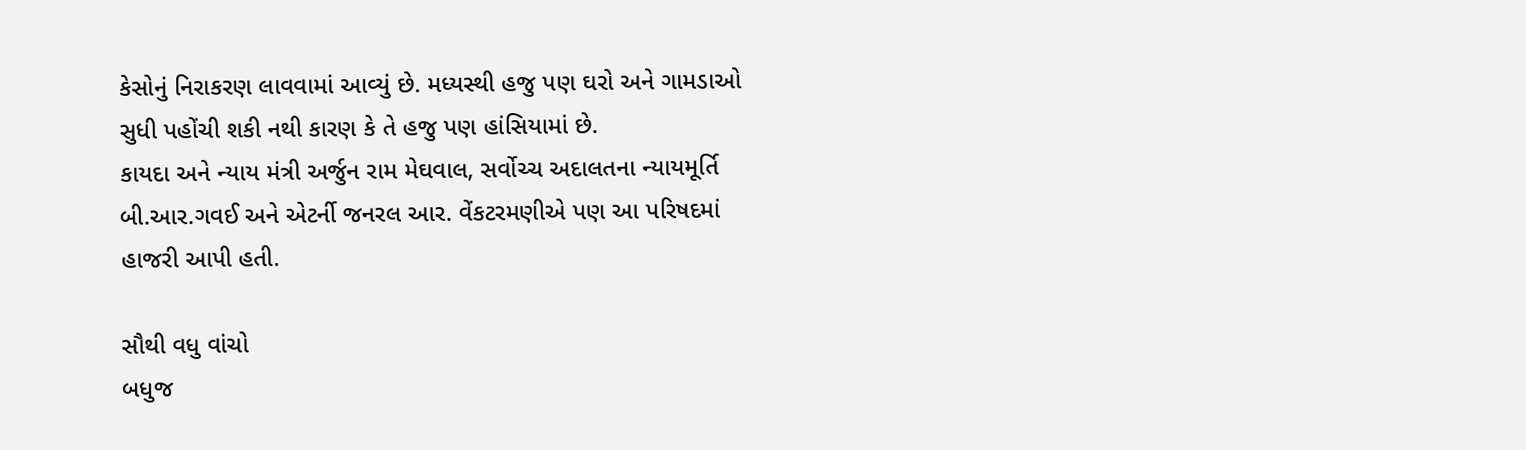કેસોનું નિરાકરણ લાવવામાં આવ્યું છે. મધ્યસ્થી હજુ પણ ઘરો અને ગામડાઓ સુધી પહોંચી શકી નથી કારણ કે તે હજુ પણ હાંસિયામાં છે.
કાયદા અને ન્યાય મંત્રી અર્જુન રામ મેઘવાલ, સર્વોચ્ચ અદાલતના ન્યાયમૂર્તિ બી.આર.ગવઈ અને એટર્ની જનરલ આર. વેંકટરમણીએ પણ આ પરિષદમાં હાજરી આપી હતી.

સૌથી વધુ વાંચો
બધુજ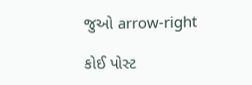જુઓ arrow-right

કોઈ પોસ્ટ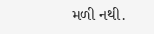મળી નથી.